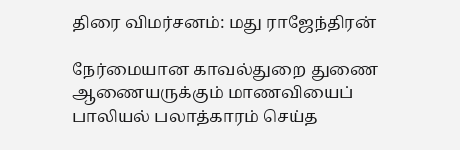திரை விமர்சனம்: மது ராஜேந்திரன்

நேர்மையான காவல்துறை துணை ஆணையருக்கும் மாணவியைப் பாலியல் பலாத்காரம் செய்த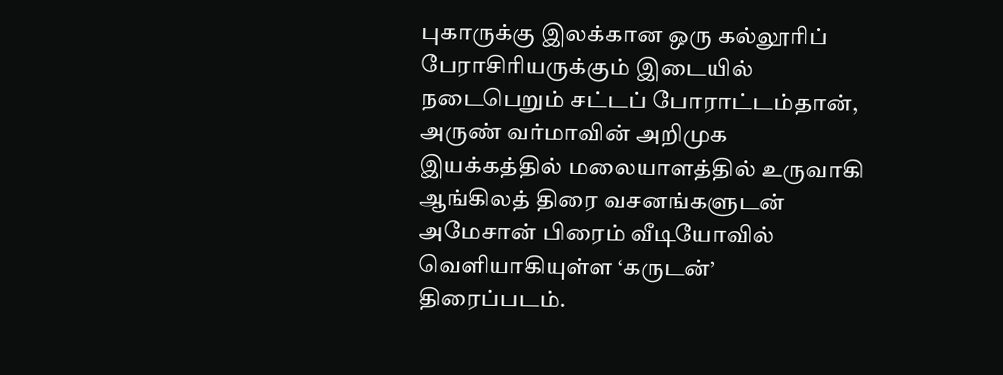புகாருக்கு இலக்கான ஒரு கல்லூரிப் பேராசிரியருக்கும் இடையில் நடைபெறும் சட்டப் போராட்டம்தான், அருண் வர்மாவின் அறிமுக இயக்கத்தில் மலையாளத்தில் உருவாகி ஆங்கிலத் திரை வசனங்களுடன் அமேசான் பிரைம் வீடியோவில் வெளியாகியுள்ள ‘கருடன்’ திரைப்படம்.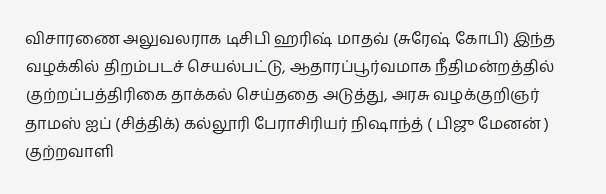விசாரணை அலுவலராக டிசிபி ஹரிஷ் மாதவ் (சுரேஷ் கோபி) இந்த வழக்கில் திறம்படச் செயல்பட்டு, ஆதாரப்பூர்வமாக நீதிமன்றத்தில் குற்றப்பத்திரிகை தாக்கல் செய்ததை அடுத்து, அரசு வழக்குறிஞர் தாமஸ் ஐப் (சித்திக்) கல்லூரி பேராசிரியர் நிஷாந்த் ( பிஜு மேனன் ) குற்றவாளி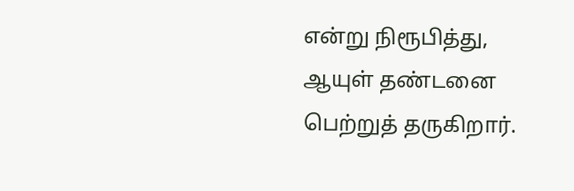என்று நிரூபித்து, ஆயுள் தண்டனை பெற்றுத் தருகிறார்.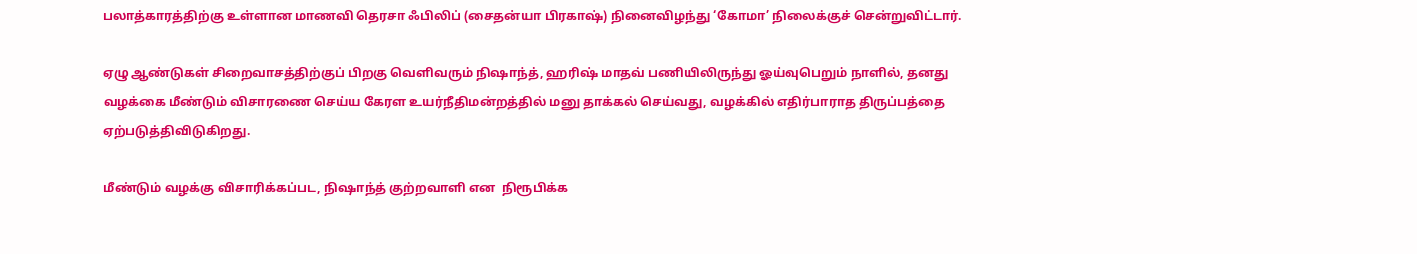பலாத்காரத்திற்கு உள்ளான மாணவி தெரசா ஃபிலிப் (சைதன்யா பிரகாஷ்) நினைவிழந்து ‘கோமா’ நிலைக்குச் சென்றுவிட்டார்.

ஏழு ஆண்டுகள் சிறைவாசத்திற்குப் பிறகு வெளிவரும் நிஷாந்த், ஹரிஷ் மாதவ் பணியிலிருந்து ஓய்வுபெறும் நாளில், தனது வழக்கை மீண்டும் விசாரணை செய்ய கேரள உயர்நீதிமன்றத்தில் மனு தாக்கல் செய்வது, வழக்கில் எதிர்பாராத திருப்பத்தை ஏற்படுத்திவிடுகிறது.

மீண்டும் வழக்கு விசாரிக்கப்பட, நிஷாந்த் குற்றவாளி என  நிரூபிக்க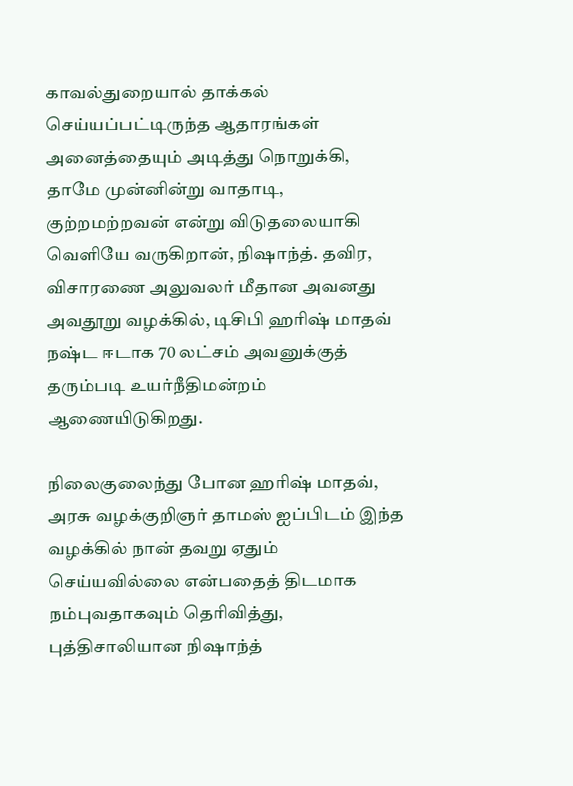காவல்துறையால் தாக்கல் செய்யப்பட்டிருந்த ஆதாரங்கள் அனைத்தையும் அடித்து நொறுக்கி, தாமே முன்னின்று வாதாடி, குற்றமற்றவன் என்று விடுதலையாகி வெளியே வருகிறான், நிஷாந்த். தவிர, விசாரணை அலுவலர் மீதான அவனது அவதூறு வழக்கில், டிசிபி ஹரிஷ் மாதவ் நஷ்ட ஈடாக 70 லட்சம் அவனுக்குத் தரும்படி உயர்நீதிமன்றம் ஆணையிடுகிறது.

நிலைகுலைந்து போன ஹரிஷ் மாதவ், அரசு வழக்குறிஞர் தாமஸ் ஐப்பிடம் இந்த வழக்கில் நான் தவறு ஏதும் செய்யவில்லை என்பதைத் திடமாக நம்புவதாகவும் தெரிவித்து, புத்திசாலியான நிஷாந்த்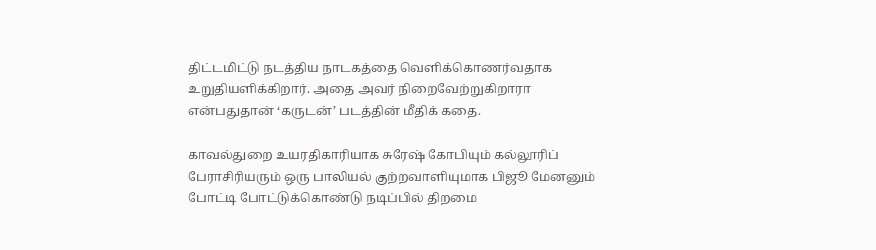திட்டமிட்டு நடத்திய நாடகத்தை வெளிக்கொணர்வதாக உறுதியளிக்கிறார். அதை அவர் நிறைவேற்றுகிறாரா என்பதுதான் ‘கருடன்’ படத்தின் மீதிக் கதை.

காவல்துறை உயரதிகாரியாக சுரேஷ் கோபியும் கல்லூரிப் பேராசிரியரும் ஒரு பாலியல் குற்றவாளியுமாக பிஜூ மேனனும் போட்டி போட்டுக்கொண்டு நடிப்பில் திறமை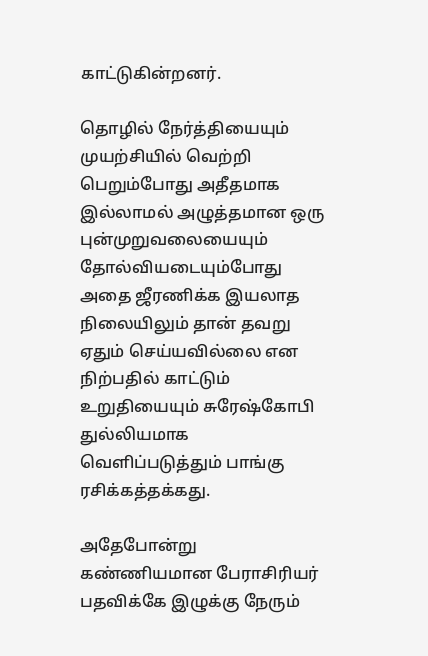காட்டுகின்றனர்.

தொழில் நேர்த்தியையும் முயற்சியில் வெற்றி பெறும்போது அதீதமாக இல்லாமல் அழுத்தமான ஒரு புன்முறுவலையையும்  தோல்வியடையும்போது அதை ஜீரணிக்க இயலாத நிலையிலும் தான் தவறு ஏதும் செய்யவில்லை என நிற்பதில் காட்டும் உறுதியையும் சுரேஷ்கோபி துல்லியமாக வெளிப்படுத்தும் பாங்கு ரசிக்கத்தக்கது.

அதேபோன்று கண்ணியமான பேராசிரியர் பதவிக்கே இழுக்கு நேரும்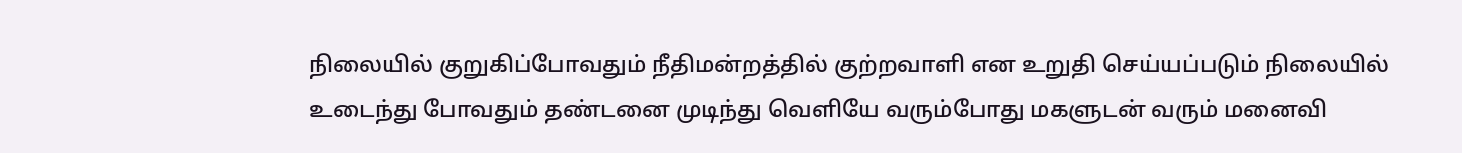நிலையில் குறுகிப்போவதும் நீதிமன்றத்தில் குற்றவாளி என உறுதி செய்யப்படும் நிலையில் உடைந்து போவதும் தண்டனை முடிந்து வெளியே வரும்போது மகளுடன் வரும் மனைவி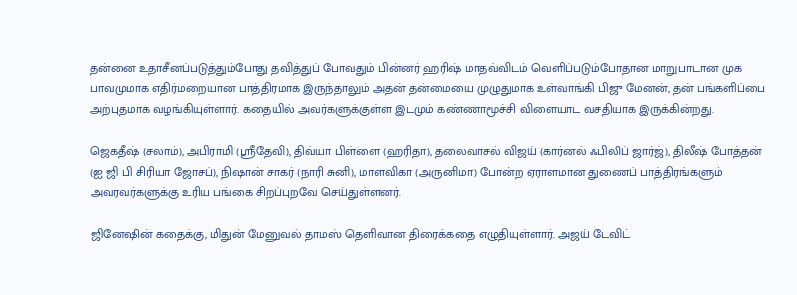தன்னை உதாசீனப்படுத்தும்போது தவித்துப் போவதும் பின்னர் ஹரிஷ் மாதவ்விடம் வெளிப்படும்போதான மாறுபாடான முக பாவமுமாக எதிர்மறையான பாத்திரமாக இருந்தாலும் அதன் தன்மையை முழுதுமாக உள்வாங்கி பிஜு மேனன், தன் பங்களிப்பை அற்புதமாக வழங்கியுள்ளார். கதையில் அவர்களுக்குள்ள இடமும் கண்ணாமூச்சி விளையாட வசதியாக இருக்கின்றது.

ஜெகதீஷ் (சலாம்), அபிராமி (ஸ்ரீதேவி), திவ்யா பிள்ளை (ஹரிதா), தலைவாசல் விஜய் (கார்னல் ஃபிலிப் ஜார்ஜ்), திலீஷ் போத்தன் (ஐ ஜி பி சிரியா ஜோசப்), நிஷான் சாகர் (நாரி சுனி), மாளவிகா (அருனிமா) போன்ற ஏராளமான துணைப் பாத்திரங்களும் அவரவர்களுக்கு உரிய பங்கை சிறப்புறவே செய்துள்ளனர்.

ஜினேஷின் கதைக்கு, மிதுன் மேனுவல் தாமஸ் தெளிவான திரைக்கதை எழுதியுள்ளார். அஜய் டேவிட்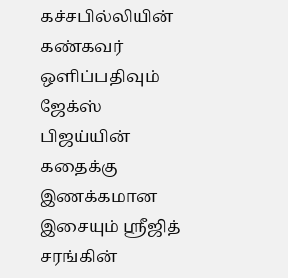கச்சபில்லியின் கண்கவர் ஒளிப்பதிவும் ஜேக்ஸ் பிஜய்யின் கதைக்கு இணக்கமான இசையும் ஸ்ரீஜித் சரங்கின்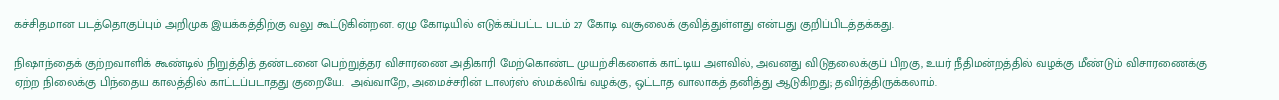கச்சிதமான படத்தொகுப்பும் அறிமுக இயக்கத்திற்கு வலு கூட்டுகின்றன. ஏழு கோடியில் எடுக்கப்பட்ட படம் 27 கோடி வசூலைக் குவித்துள்ளது என்பது குறிப்பிடத்தக்கது.

நிஷாந்தைக் குற்றவாளிக் கூண்டில் நிறுத்தித் தண்டனை பெற்றுத்தர விசாரணை அதிகாரி மேற்கொண்ட முயற்சிகளைக் காட்டிய அளவில், அவனது விடுதலைக்குப் பிறகு, உயர் நீதிமன்றத்தில் வழக்கு மீண்டும் விசாரணைக்கு ஏற்ற நிலைக்கு பிந்தைய காலத்தில் காட்டப்படாதது குறையே.  அவ்வாறே, அமைச்சரின் டாலர்ஸ் ஸ்மக்லிங் வழக்கு, ஒட்டாத வாலாகத் தனித்து ஆடுகிறது; தவிர்த்திருக்கலாம்.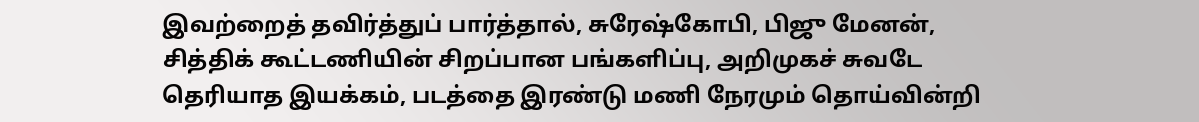இவற்றைத் தவிர்த்துப் பார்த்தால், சுரேஷ்கோபி, பிஜு மேனன், சித்திக் கூட்டணியின் சிறப்பான பங்களிப்பு, அறிமுகச் சுவடே தெரியாத இயக்கம், படத்தை இரண்டு மணி நேரமும் தொய்வின்றி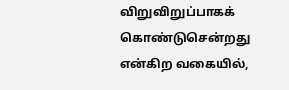விறுவிறுப்பாகக் கொண்டுசென்றது என்கிற வகையில்,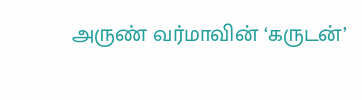அருண் வர்மாவின் ‘கருடன்’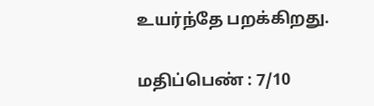உயர்ந்தே பறக்கிறது.

மதிப்பெண் : 7/10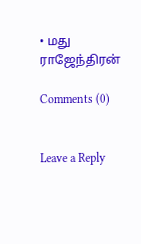• மது ராஜேந்திரன்

Comments (0)


Leave a Reply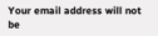Your email address will not be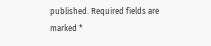published. Required fields are marked *